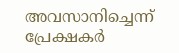അവസാനിച്ചെന്ന് പ്രേക്ഷകര്‍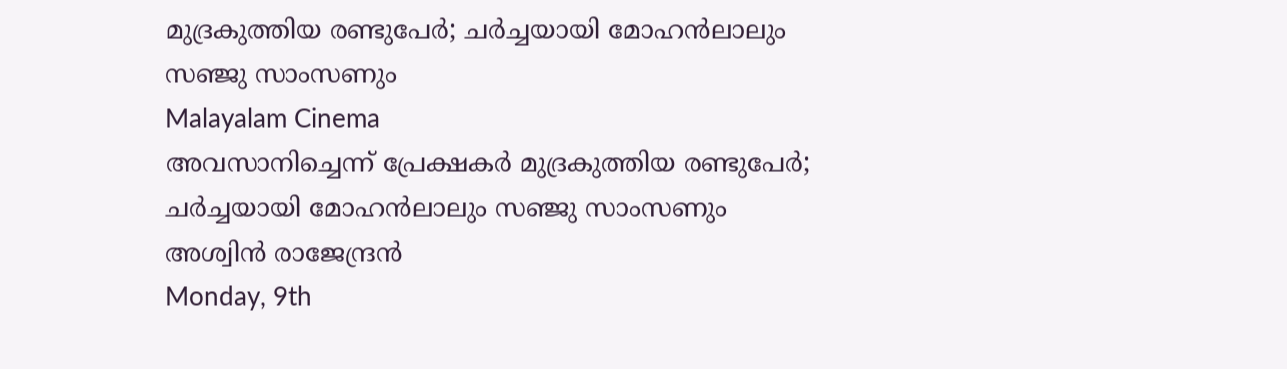മുദ്രകുത്തിയ രണ്ടുപേര്‍; ചര്‍ച്ചയായി മോഹന്‍ലാലും സഞ്ജു സാംസണും
Malayalam Cinema
അവസാനിച്ചെന്ന് പ്രേക്ഷകര്‍ മുദ്രകുത്തിയ രണ്ടുപേര്‍; ചര്‍ച്ചയായി മോഹന്‍ലാലും സഞ്ജു സാംസണും
അശ്വിന്‍ രാജേന്ദ്രന്‍
Monday, 9th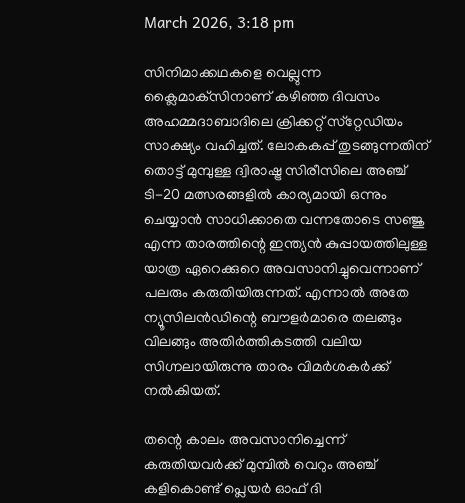March 2026, 3:18 pm

സിനിമാക്കഥകളെ വെല്ലുന്ന ക്ലൈമാക്‌സിനാണ് കഴിഞ്ഞ ദിവസം അഹമ്മദാബാദിലെ ക്രിക്കറ്റ് സ്‌റ്റേഡിയം സാക്ഷ്യം വഹിച്ചത്. ലോകകപ്പ് തുടങ്ങുന്നതിന് തൊട്ട് മുമ്പുള്ള ദ്വിരാഷ്ട്ര സിരീസിലെ അഞ്ച് ടി-20 മത്സരങ്ങളില്‍ കാര്യമായി ഒന്നും ചെയ്യാന്‍ സാധിക്കാതെ വന്നതോടെ സഞ്ജു എന്ന താരത്തിന്റെ ഇന്ത്യന്‍ കുപ്പായത്തിലുള്ള യാത്ര ഏറെക്കുറെ അവസാനിച്ചുവെന്നാണ് പലരും കരുതിയിരുന്നത്. എന്നാല്‍ അതേ ന്യൂസിലന്‍ഡിന്റെ ബൗളര്‍മാരെ തലങ്ങും വിലങ്ങും അതിര്‍ത്തികടത്തി വലിയ സിഗ്നലായിരുന്നു താരം വിമര്‍ശകര്‍ക്ക് നല്‍കിയത്.

തന്റെ കാലം അവസാനിച്ചെന്ന് കരുതിയവര്‍ക്ക് മുമ്പില്‍ വെറും അഞ്ച് കളികൊണ്ട് പ്ലെയര്‍ ഓഫ് ദി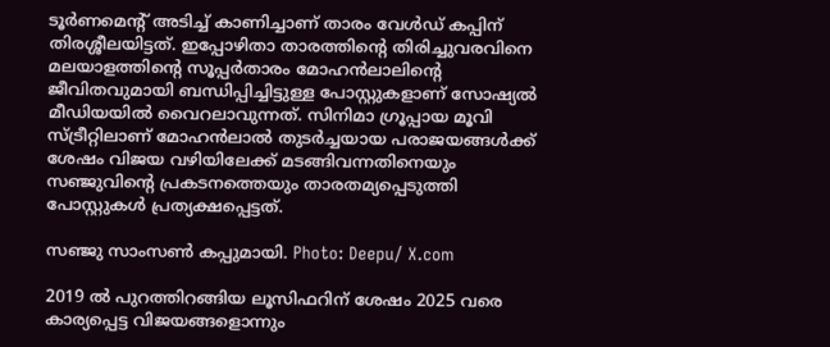ടൂര്‍ണമെന്റ് അടിച്ച് കാണിച്ചാണ് താരം വേള്‍ഡ് കപ്പിന് തിരശ്ശീലയിട്ടത്. ഇപ്പോഴിതാ താരത്തിന്റെ തിരിച്ചുവരവിനെ മലയാളത്തിന്റെ സൂപ്പര്‍താരം മോഹന്‍ലാലിന്റെ ജീവിതവുമായി ബന്ധിപ്പിച്ചിട്ടുള്ള പോസ്റ്റുകളാണ് സോഷ്യല്‍ മീഡിയയില്‍ വൈറലാവുന്നത്. സിനിമാ ഗ്രൂപ്പായ മൂവി സ്ട്രീറ്റിലാണ് മോഹന്‍ലാല്‍ തുടര്‍ച്ചയായ പരാജയങ്ങള്‍ക്ക് ശേഷം വിജയ വഴിയിലേക്ക് മടങ്ങിവന്നതിനെയും സഞ്ജുവിന്റെ പ്രകടനത്തെയും താരതമ്യപ്പെടുത്തി പോസ്റ്റുകള്‍ പ്രത്യക്ഷപ്പെട്ടത്.

സഞ്ജു സാംസണ്‍ കപ്പുമായി. Photo: Deepu/ X.com

2019 ല്‍ പുറത്തിറങ്ങിയ ലൂസിഫറിന് ശേഷം 2025 വരെ കാര്യപ്പെട്ട വിജയങ്ങളൊന്നും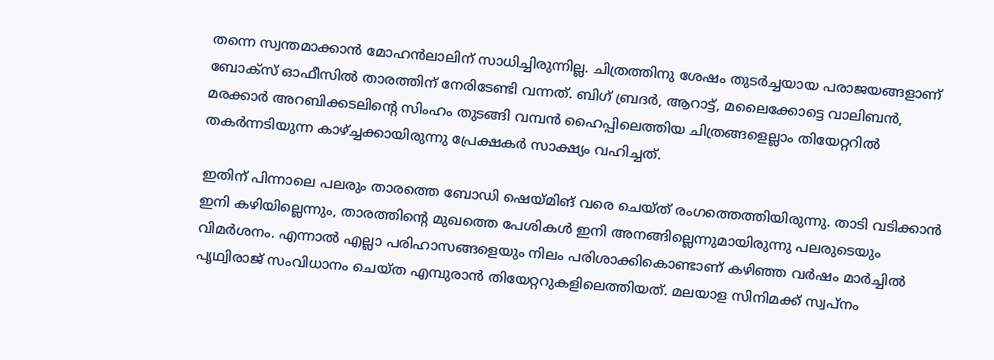തന്നെ സ്വന്തമാക്കാന്‍ മോഹന്‍ലാലിന് സാധിച്ചിരുന്നില്ല. ചിത്രത്തിനു ശേഷം തുടര്‍ച്ചയായ പരാജയങ്ങളാണ് ബോക്‌സ് ഓഫീസില്‍ താരത്തിന് നേരിടേണ്ടി വന്നത്. ബിഗ് ബ്രദര്‍, ആറാട്ട്, മലൈക്കോട്ടെ വാലിബന്‍, മരക്കാര്‍ അറബിക്കടലിന്റെ സിംഹം തുടങ്ങി വമ്പന്‍ ഹൈപ്പിലെത്തിയ ചിത്രങ്ങളെല്ലാം തിയേറ്ററില്‍ തകര്‍ന്നടിയുന്ന കാഴ്ച്ചക്കായിരുന്നു പ്രേക്ഷകര്‍ സാക്ഷ്യം വഹിച്ചത്.

ഇതിന് പിന്നാലെ പലരും താരത്തെ ബോഡി ഷെയ്മിങ് വരെ ചെയ്ത് രംഗത്തെത്തിയിരുന്നു. താടി വടിക്കാന്‍ ഇനി കഴിയില്ലെന്നും, താരത്തിന്റെ മുഖത്തെ പേശികള്‍ ഇനി അനങ്ങില്ലെന്നുമായിരുന്നു പലരുടെയും വിമര്‍ശനം. എന്നാല്‍ എല്ലാ പരിഹാസങ്ങളെയും നിലം പരിശാക്കികൊണ്ടാണ് കഴിഞ്ഞ വര്‍ഷം മാര്‍ച്ചില്‍ പൃഥ്വിരാജ് സംവിധാനം ചെയ്ത എമ്പുരാന്‍ തിയേറ്ററുകളിലെത്തിയത്. മലയാള സിനിമക്ക് സ്വപ്‌നം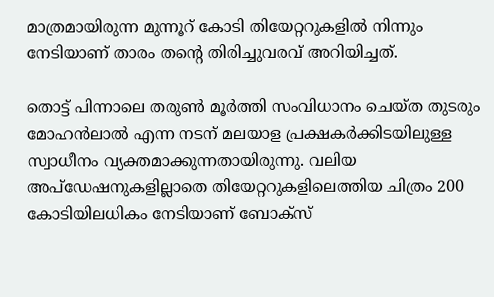മാത്രമായിരുന്ന മുന്നൂറ് കോടി തിയേറ്ററുകളില്‍ നിന്നും നേടിയാണ് താരം തന്റെ തിരിച്ചുവരവ് അറിയിച്ചത്.

തൊട്ട് പിന്നാലെ തരുണ്‍ മൂര്‍ത്തി സംവിധാനം ചെയ്ത തുടരും മോഹന്‍ലാല്‍ എന്ന നടന് മലയാള പ്രക്ഷകര്‍ക്കിടയിലുള്ള സ്വാധീനം വ്യക്തമാക്കുന്നതായിരുന്നു. വലിയ അപ്‌ഡേഷനുകളില്ലാതെ തിയേറ്ററുകളിലെത്തിയ ചിത്രം 200 കോടിയിലധികം നേടിയാണ് ബോക്‌സ്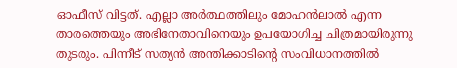ഓഫീസ് വിട്ടത്. എല്ലാ അര്‍ത്ഥത്തിലും മോഹന്‍ലാല്‍ എന്ന താരത്തെയും അഭിനേതാവിനെയും ഉപയോഗിച്ച ചിത്രമായിരുന്നു തുടരും. പിന്നീട് സത്യന്‍ അന്തിക്കാടിന്റെ സംവിധാനത്തില്‍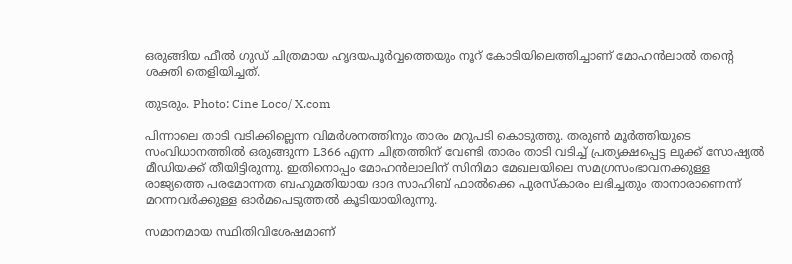ഒരുങ്ങിയ ഫീല്‍ ഗുഡ് ചിത്രമായ ഹൃദയപൂര്‍വ്വത്തെയും നൂറ് കോടിയിലെത്തിച്ചാണ് മോഹന്‍ലാല്‍ തന്റെ ശക്തി തെളിയിച്ചത്.

തുടരും. Photo: Cine Loco/ X.com

പിന്നാലെ താടി വടിക്കില്ലെന്ന വിമര്‍ശനത്തിനും താരം മറുപടി കൊടുത്തു. തരുണ്‍ മൂര്‍ത്തിയുടെ സംവിധാനത്തില്‍ ഒരുങ്ങുന്ന L366 എന്ന ചിത്രത്തിന് വേണ്ടി താരം താടി വടിച്ച് പ്രത്യക്ഷപ്പെട്ട ലുക്ക് സോഷ്യല്‍ മീഡിയക്ക് തീയിട്ടിരുന്നു. ഇതിനൊപ്പം മോഹന്‍ലാലിന് സിനിമാ മേഖലയിലെ സമഗ്രസംഭാവനക്കുള്ള രാജ്യത്തെ പരമോന്നത ബഹുമതിയായ ദാദ സാഹിബ് ഫാല്‍ക്കെ പുരസ്‌കാരം ലഭിച്ചതും താനാരാണെന്ന് മറന്നവര്‍ക്കുള്ള ഓര്‍മപെടുത്തല്‍ കൂടിയായിരുന്നു.

സമാനമായ സ്ഥിതിവിശേഷമാണ്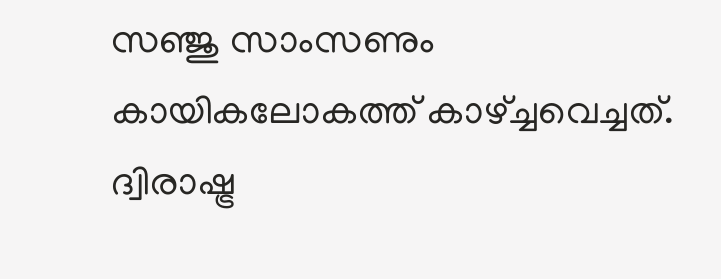സഞ്ജു സാംസണും കായികലോകത്ത് കാഴ്ച്ചവെച്ചത്. ദ്വിരാഷ്ട്ര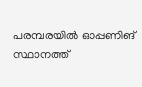പരമ്പരയില്‍ ഓപ്പണിങ് സ്ഥാനത്ത്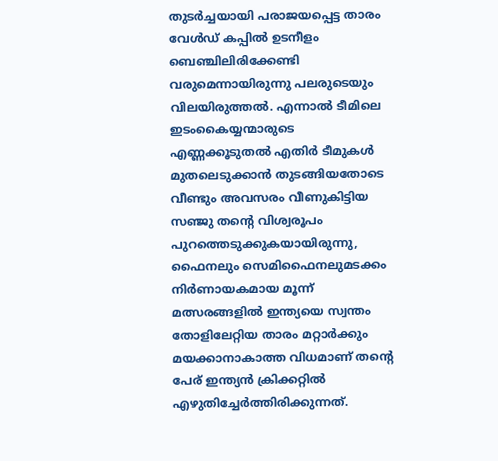തുടര്‍ച്ചയായി പരാജയപ്പെട്ട താരം വേള്‍ഡ് കപ്പില്‍ ഉടനീളം ബെഞ്ചിലിരിക്കേണ്ടി വരുമെന്നായിരുന്നു പലരുടെയും വിലയിരുത്തല്‍. എന്നാല്‍ ടീമിലെ ഇടംകൈയ്യന്മാരുടെ എണ്ണക്കൂടുതല്‍ എതിര്‍ ടീമുകള്‍ മുതലെടുക്കാന്‍ തുടങ്ങിയതോടെ വീണ്ടും അവസരം വീണുകിട്ടിയ സഞ്ജു തന്റെ വിശ്വരൂപം പുറത്തെടുക്കുകയായിരുന്നു, ഫൈനലും സെമിഫൈനലുമടക്കം നിര്‍ണായകമായ മൂന്ന് മത്സരങ്ങളില്‍ ഇന്ത്യയെ സ്വന്തം തോളിലേറ്റിയ താരം മറ്റാര്‍ക്കും മയക്കാനാകാത്ത വിധമാണ് തന്റെ പേര് ഇന്ത്യന്‍ ക്രിക്കറ്റില്‍ എഴുതിച്ചേര്‍ത്തിരിക്കുന്നത്.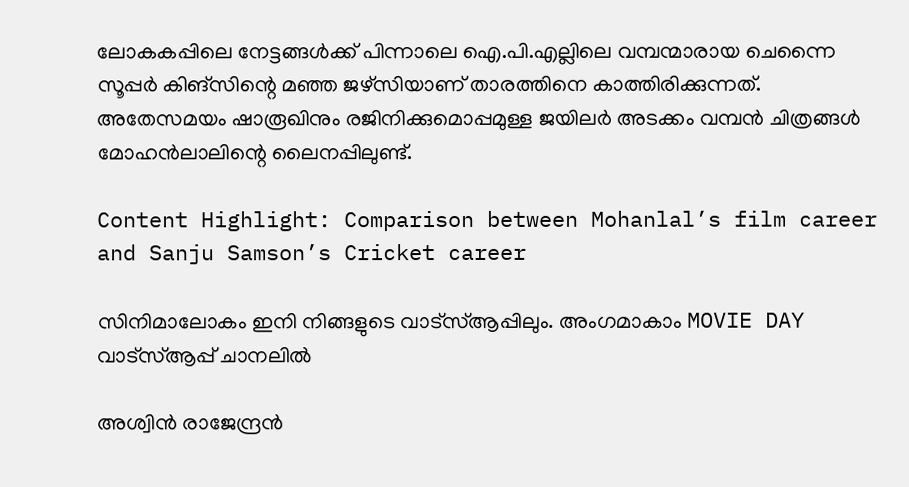ലോകകപ്പിലെ നേട്ടങ്ങള്‍ക്ക് പിന്നാലെ ഐ.പി.എല്ലിലെ വമ്പന്മാരായ ചെന്നൈ സൂപ്പര്‍ കിങ്‌സിന്റെ മഞ്ഞ ജഴ്‌സിയാണ് താരത്തിനെ കാത്തിരിക്കുന്നത്. അതേസമയം ഷാരൂഖിനും രജിനിക്കുമൊപ്പമുള്ള ജയിലര്‍ അടക്കം വമ്പന്‍ ചിത്രങ്ങള്‍ മോഹന്‍ലാലിന്റെ ലൈനപ്പിലുണ്ട്.

Content Highlight: Comparison between Mohanlal’s film career and Sanju Samson’s Cricket career

സിനിമാലോകം ഇനി നിങ്ങളുടെ വാട്സ്ആപ്പിലും. അംഗമാകാം MOVIE DAY വാട്സ്ആപ്പ് ചാനലിൽ

അശ്വിന്‍ രാജേന്ദ്രന്‍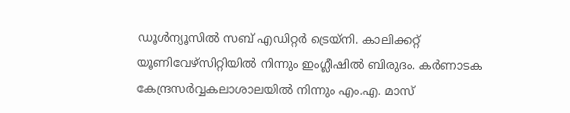ഡൂള്‍ന്യൂസില്‍ സബ് എഡിറ്റര്‍ ട്രെയ്‌നി. കാലിക്കറ്റ് യൂണിവേഴ്സിറ്റിയില്‍ നിന്നും ഇംഗ്ലീഷില്‍ ബിരുദം. കര്‍ണാടക കേന്ദ്രസര്‍വ്വകലാശാലയില്‍ നിന്നും എം.എ. മാസ്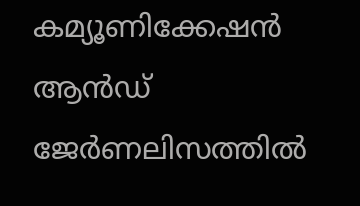കമ്യൂണിക്കേഷന്‍ ആന്‍ഡ് ജേര്‍ണലിസത്തില്‍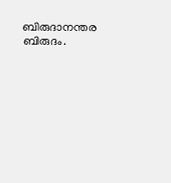ബിരുദാനന്തര ബിരുദം.